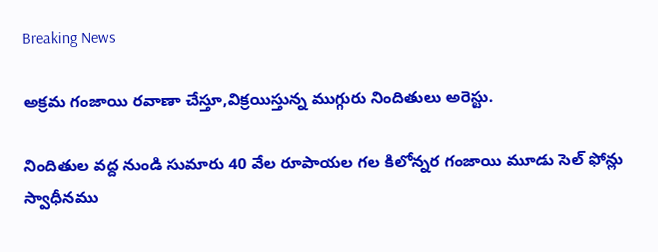Breaking News

అక్రమ గంజాయి రవాణా చేస్తూ,విక్రయిస్తున్న ముగ్గురు నిందితులు అరెస్టు.

నిందితుల వద్ద నుండి సుమారు 40 వేల రూపాయల గల కిలోన్నర గంజాయి మూడు సెల్ ఫోన్లు స్వాధీనము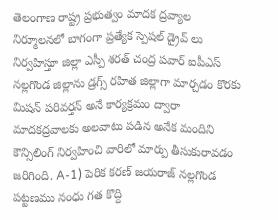తెలంగాణ రాష్ట్ర ప్రభుత్వం మాదక ద్రవ్యాల నిర్మూలనలో బాగంగా ప్రత్యేక స్పెషల్ డ్రైవ్ లు నిర్వహిస్తూ జిల్లా ఎస్పీ శరత్ చంద్ర పవార్ ఐపీఎస్ నల్లగొండ జిల్లాను డ్రగ్స్ రహిత జిల్లాగా మార్చడం కొరకు మిషన్ పరివర్తన్ అనే కార్యక్రమం ద్వారా మాదకద్రవాలకు అలవాటు పడిన అనేక మందిని కౌన్సిలింగ్ నిర్వహించి వారిలో మార్పు తీసుకురావడం జరిగింది. A-1) పెరిక కరణ్ జయరాజ్ నల్లగొండ పట్టణము నంధు గత కొద్ది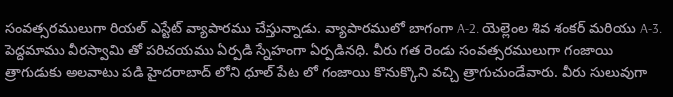సంవత్సరములుగా రియల్ ఎస్టేట్ వ్యాపారము చేస్తున్నాడు. వ్యాపారములో బాగంగా A-2. యెల్లెంల శివ శంకర్ మరియు A-3. పెద్దమాము వీరస్వామి తో పరిచయము ఏర్పడి స్నేహంగా ఏర్పడినధి. వీరు గత రెండు సంవత్సరములుగా గంజాయి త్రాగుడుకు అలవాటు పడి హైదరాబాద్ లోని ధూల్ పేట లో గంజాయి కొనుక్కొని వచ్చి త్రాగుచుండేవారు. వీరు సులువుగా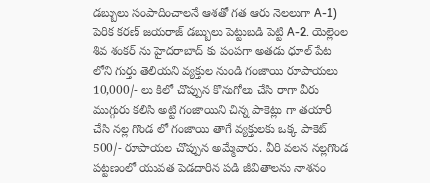డబ్బులు సంపాదించాలనే ఆశతో గత ఆరు నెలలుగా A-1) పెరిక కరణ్ జయరాజ్ డబ్బులు పెట్టుబడి పెట్టి A-2. యెల్లెంల శివ శంకర్ ను హైదరాబాద్ కు పంపగా అతడు ధూల్ పేట లోని గుర్తు తెలియని వ్యక్తుల నుండి గంజాయి రూపాయలు 10,000/- లు కిలో చొప్పున కొనుగోలు చేసి రాగా వీరు ముగ్గురు కలిసి అట్టి గంజాయిని చిన్న పాకెట్లు గా తయారీ చేసి నల్ల గొండ లో గంజాయి తాగే వ్యక్తులకు ఒక్క పాకెట్ 500/- రూపాయల చొప్పున అమ్మేవారు. వీరి వలన నల్లగొండ పట్టణంలో యువత పెడదారిన పడి జీవితాలను నాశనం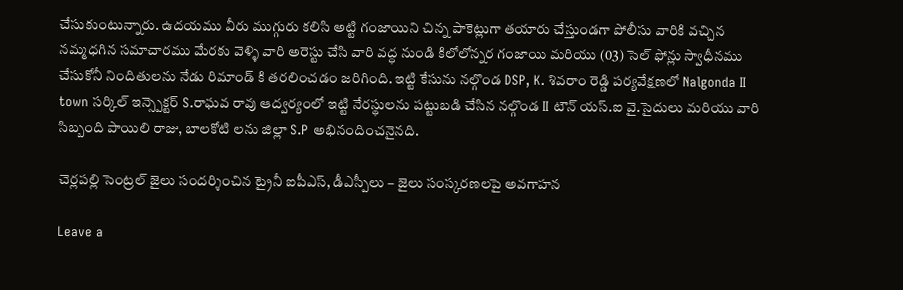చేసుకుంటున్నారు. ఉదయము వీరు ముగ్గురు కలిసి అట్టి గంజాయిని చిన్న పాకెట్లుగా తయారు చేస్తుండగా పోలీసు వారికి వచ్చిన నమ్మధగిన సమాచారము మేరకు వెళ్ళి వారి అరెస్టు చేసి వారి వద్ధ నుండి కిలోలోన్నర గంజాయి మరియు (03) సెల్ ఫోన్లు స్వాధీనము చేసుకోనీ నిందితులను నేడు రిమాండ్ కి తరలించడం జరిగింది. ఇట్టి కేసును నల్గొండ DSP, K. శివరాం రెడ్డి పర్యవేక్షణలో Nalgonda II town సర్కిల్ ఇన్స్పెక్టర్ S.రాఘవ రావు ఆద్వర్యంలో ఇట్టి నేరస్థులను పట్టుబడి చేసిన నల్గొండ II టౌన్ యస్.ఐ వై.సైదులు మరియు వారి సిబ్బంది పాయిలి రాజు, బాలకోటి లను జిల్లా S.P అభినందించనైనది.

చెర్లపల్లి సెంట్రల్ జైలు సందర్శించిన ట్రైనీ ఐపీఎస్, డీఎస్పీలు – జైలు సంస్కరణలపై అవగాహన

Leave a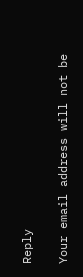Reply

Your email address will not be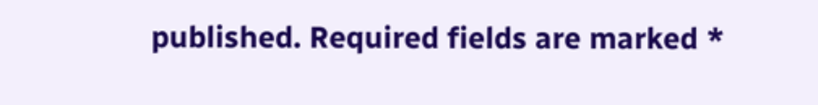published. Required fields are marked *